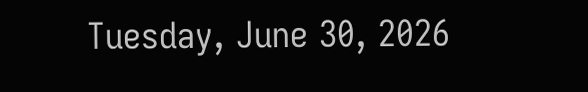Tuesday, June 30, 2026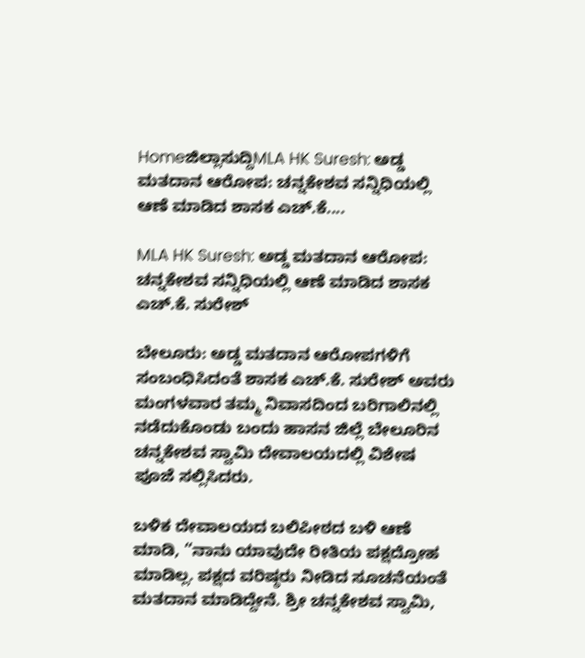Homeಜಿಲ್ಲಾಸುದ್ದಿMLA HK Suresh: ಅಡ್ಡ ಮತದಾನ ಆರೋಪ: ಚನ್ನಕೇಶವ ಸನ್ನಿಧಿಯಲ್ಲಿ ಆಣೆ ಮಾಡಿದ ಶಾಸಕ ಎಚ್.ಕೆ....

MLA HK Suresh: ಅಡ್ಡ ಮತದಾನ ಆರೋಪ: ಚನ್ನಕೇಶವ ಸನ್ನಿಧಿಯಲ್ಲಿ ಆಣೆ ಮಾಡಿದ ಶಾಸಕ ಎಚ್.ಕೆ. ಸುರೇಶ್

ಬೇಲೂರು: ಅಡ್ಡ ಮತದಾನ ಆರೋಪಗಳಿಗೆ ಸಂಬಂಧಿಸಿದಂತೆ ಶಾಸಕ ಎಚ್.ಕೆ. ಸುರೇಶ್ ಅವರು ಮಂಗಳವಾರ ತಮ್ಮ ನಿವಾಸದಿಂದ ಬರಿಗಾಲಿನಲ್ಲಿ ನಡೆದುಕೊಂಡು ಬಂದು ಹಾಸನ‌ ಜಿಲ್ಲೆ ಬೇಲೂರಿನ ಚನ್ನಕೇಶವ ಸ್ವಾಮಿ ದೇವಾಲಯದಲ್ಲಿ ವಿಶೇಷ ಪೂಜೆ ಸಲ್ಲಿಸಿದರು.

ಬಳಿಕ ದೇವಾಲಯದ ಬಲಿಪೀಠದ ಬಳಿ ಆಣೆ ಮಾಡಿ, “ನಾನು ಯಾವುದೇ ರೀತಿಯ ಪಕ್ಷದ್ರೋಹ ಮಾಡಿಲ್ಲ. ಪಕ್ಷದ ವರಿಷ್ಠರು ನೀಡಿದ ಸೂಚನೆಯಂತೆ ಮತದಾನ ಮಾಡಿದ್ದೇನೆ. ಶ್ರೀ ಚನ್ನಕೇಶವ ಸ್ವಾಮಿ,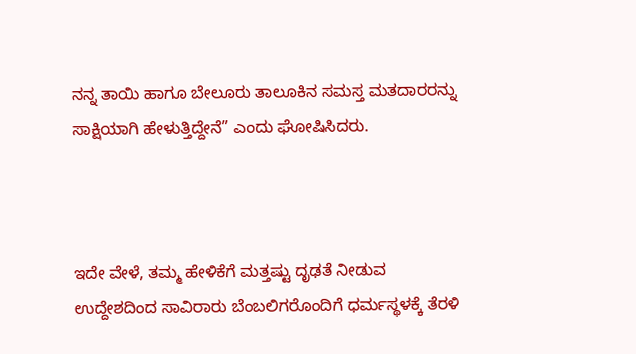ನನ್ನ ತಾಯಿ ಹಾಗೂ ಬೇಲೂರು ತಾಲೂಕಿನ ಸಮಸ್ತ ಮತದಾರರನ್ನು ಸಾಕ್ಷಿಯಾಗಿ ಹೇಳುತ್ತಿದ್ದೇನೆ” ಎಂದು ಘೋಷಿಸಿದರು.



ಇದೇ ವೇಳೆ, ತಮ್ಮ ಹೇಳಿಕೆಗೆ ಮತ್ತಷ್ಟು ದೃಢತೆ ನೀಡುವ ಉದ್ದೇಶದಿಂದ ಸಾವಿರಾರು ಬೆಂಬಲಿಗರೊಂದಿಗೆ ಧರ್ಮಸ್ಥಳಕ್ಕೆ ತೆರಳಿ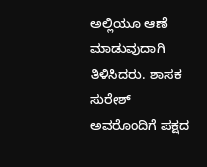ಅಲ್ಲಿಯೂ ಆಣೆ ಮಾಡುವುದಾಗಿ ತಿಳಿಸಿದರು. ಶಾಸಕ ಸುರೇಶ್ ಅವರೊಂದಿಗೆ ಪಕ್ಷದ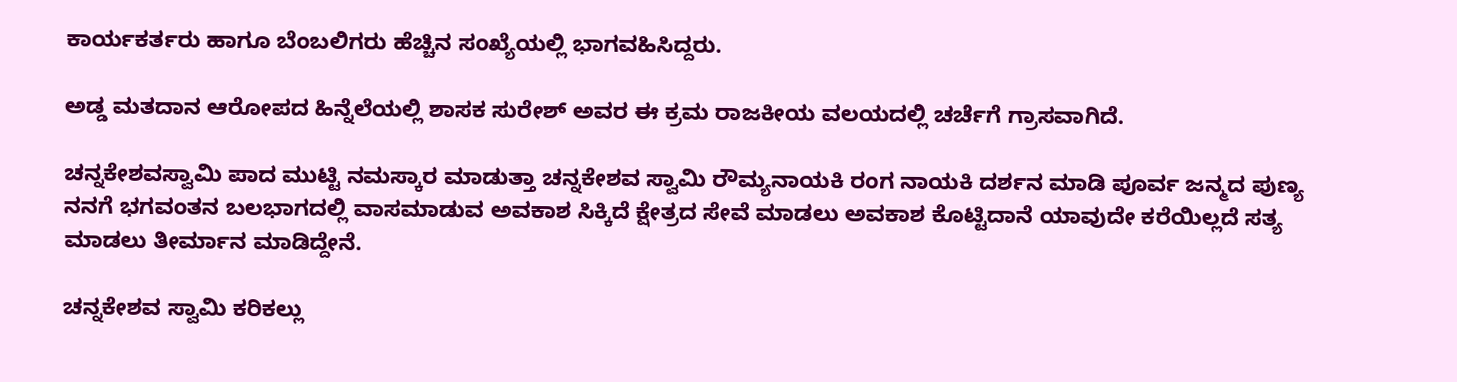ಕಾರ್ಯಕರ್ತರು ಹಾಗೂ ಬೆಂಬಲಿಗರು ಹೆಚ್ಚಿನ ಸಂಖ್ಯೆಯಲ್ಲಿ ಭಾಗವಹಿಸಿದ್ದರು.

ಅಡ್ಡ ಮತದಾನ ಆರೋಪದ ಹಿನ್ನೆಲೆಯಲ್ಲಿ ಶಾಸಕ ಸುರೇಶ್ ಅವರ ಈ ಕ್ರಮ ರಾಜಕೀಯ ವಲಯದಲ್ಲಿ ಚರ್ಚೆಗೆ ಗ್ರಾಸವಾಗಿದೆ.

ಚನ್ನಕೇಶವಸ್ವಾಮಿ ಪಾದ ಮುಟ್ಟಿ ನಮಸ್ಕಾರ ಮಾಡುತ್ತಾ ಚನ್ನಕೇಶವ ಸ್ವಾಮಿ ರೌಮ್ಯನಾಯಕಿ ರಂಗ ನಾಯಕಿ ದರ್ಶನ ಮಾಡಿ ಪೂರ್ವ ಜನ್ಮದ ಪುಣ್ಯ ನನಗೆ ಭಗವಂತನ ಬಲಭಾಗದಲ್ಲಿ ವಾಸಮಾಡುವ ಅವಕಾಶ ಸಿಕ್ಕಿದೆ ಕ್ಷೇತ್ರದ ಸೇವೆ ಮಾಡಲು ಅವಕಾಶ ಕೊಟ್ಟಿದಾನೆ ಯಾವುದೇ ಕರೆಯಿಲ್ಲದೆ ಸತ್ಯ ಮಾಡಲು ತೀರ್ಮಾನ ಮಾಡಿದ್ದೇನೆ.

ಚನ್ನಕೇಶವ ಸ್ವಾಮಿ ಕರಿಕಲ್ಲು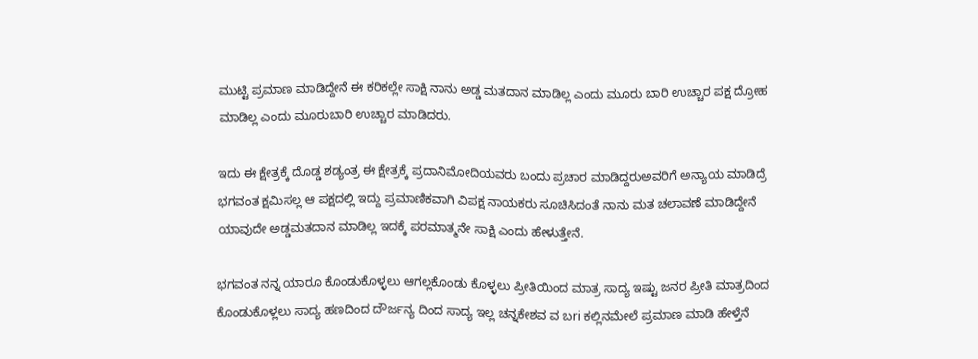ಮುಟ್ಟಿ ಪ್ರಮಾಣ ಮಾಡಿದ್ದೇನೆ ಈ ಕರಿಕಲ್ಲೇ ಸಾಕ್ಷಿ ನಾನು ಅಡ್ಡ ಮತದಾನ ಮಾಡಿಲ್ಲ ಎಂದು ಮೂರು ಬಾರಿ ಉಚ್ಚಾರ ಪಕ್ಷ ದ್ರೋಹ ಮಾಡಿಲ್ಲ ಎಂದು ಮೂರುಬಾರಿ ಉಚ್ಚಾರ ಮಾಡಿದರು.

ಇದು ಈ ಕ್ಷೇತ್ರಕ್ಕೆ‌ ದೊಡ್ಡ ಶಡ್ಯಂತ್ರ ಈ ಕ್ಷೇತ್ರಕ್ಕೆ ಪ್ರದಾನಿ‌ಮೋದಿಯವರು ಬಂದು ಪ್ರಚಾರ ಮಾಡಿದ್ದರುಅವರಿಗೆ ಅನ್ಯಾಯ ಮಾಡಿದ್ರೆ ಭಗವಂತ ಕ್ಷಮಿಸಲ್ಲ ಆ ಪಕ್ಷದಲ್ಲಿ ಇದ್ದು ಪ್ರಮಾಣಿಕವಾಗಿ ವಿಪಕ್ಷ ನಾಯಕರು ಸೂಚಿಸಿದಂತೆ ನಾನು ಮತ ಚಲಾವಣೆ ಮಾಡಿದ್ದೇನೆ ಯಾವುದೇ ಅಡ್ಡಮತದಾನ ಮಾಡಿಲ್ಲ ಇದಕ್ಕೆ ಪರಮಾತ್ಮನೇ ಸಾಕ್ಷಿ ಎಂದು ಹೇಳುತ್ತೇನೆ.

ಭಗವಂತ ನನ್ನ ಯಾರೂ ಕೊಂಡುಕೊಳ್ಳಲು ಆಗಲ್ಲ‌ಕೊಂಡು ಕೊಳ್ಳಲು ಪ್ರೀತಿಯಿಂದ ಮಾತ್ರ ಸಾದ್ಯ ಇಷ್ಟು ಜನರ ಪ್ರೀತಿ ಮಾತ್ರದಿಂದ ಕೊಂಡುಕೊಳ್ಲಲು ಸಾದ್ಯ ಹಣದಿಂದ ದೌರ್ಜನ್ಯ ದಿಂದ ಸಾದ್ಯ ಇಲ್ಲ ಚನ್ನಕೇಶವ ವ ಬri ಕಲ್ಲಿನ‌ಮೇಲೆ‌ ಪ್ರಮಾಣ ಮಾಡಿ ಹೇಳ್ತೆನೆ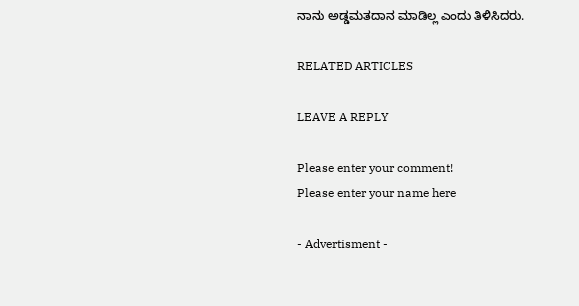ನಾನು ಅಡ್ಡಮತದಾನ ಮಾಡಿಲ್ಲ ಎಂದು ತಿಳಿಸಿದರು.

RELATED ARTICLES

LEAVE A REPLY

Please enter your comment!
Please enter your name here

- Advertisment -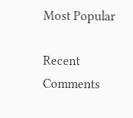Most Popular

Recent Comments